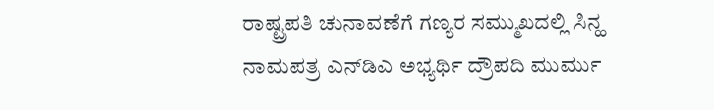ರಾಷ್ಟ್ರಪತಿ ಚುನಾವಣೆಗೆ ಗಣ್ಯರ ಸಮ್ಮುಖದಲ್ಲಿ ಸಿನ್ಹ ನಾಮಪತ್ರ ಎನ್‌ಡಿಎ ಅಭ್ಯರ್ಥಿ ದ್ರೌಪದಿ ಮುರ್ಮು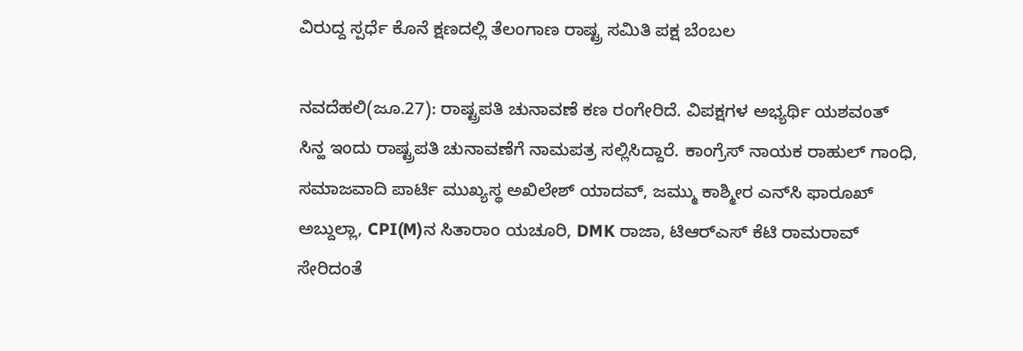ವಿರುದ್ದ ಸ್ಪರ್ಧೆ ಕೊನೆ ಕ್ಷಣದಲ್ಲಿ ತೆಲಂಗಾಣ ರಾಷ್ಟ್ರ ಸಮಿತಿ ಪಕ್ಷ ಬೆಂಬಲ

ನವದೆಹಲಿ(ಜೂ.27): ರಾಷ್ಟ್ರಪತಿ ಚುನಾವಣೆ ಕಣ ರಂಗೇರಿದೆ. ವಿಪಕ್ಷಗಳ ಅಭ್ಯರ್ಥಿ ಯಶವಂತ್ ಸಿನ್ಹ ಇಂದು ರಾಷ್ಟ್ರಪತಿ ಚುನಾವಣೆಗೆ ನಾಮಪತ್ರ ಸಲ್ಲಿಸಿದ್ದಾರೆ. ಕಾಂಗ್ರೆಸ್ ನಾಯಕ ರಾಹುಲ್ ಗಾಂಧಿ, ಸಮಾಜವಾದಿ ಪಾರ್ಟಿ ಮುಖ್ಯಸ್ಥ ಅಖಿಲೇಶ್ ಯಾದವ್, ಜಮ್ಮು ಕಾಶ್ಮೀರ ಎನ್‌ಸಿ ಫಾರೂಖ್ ಅಬ್ದುಲ್ಲಾ, CPI(M)ನ ಸಿತಾರಾಂ ಯಚೂರಿ, DMK ರಾಜಾ, ಟಿಆರ್‌ಎಸ್ ಕೆಟಿ ರಾಮರಾವ್ ಸೇರಿದಂತೆ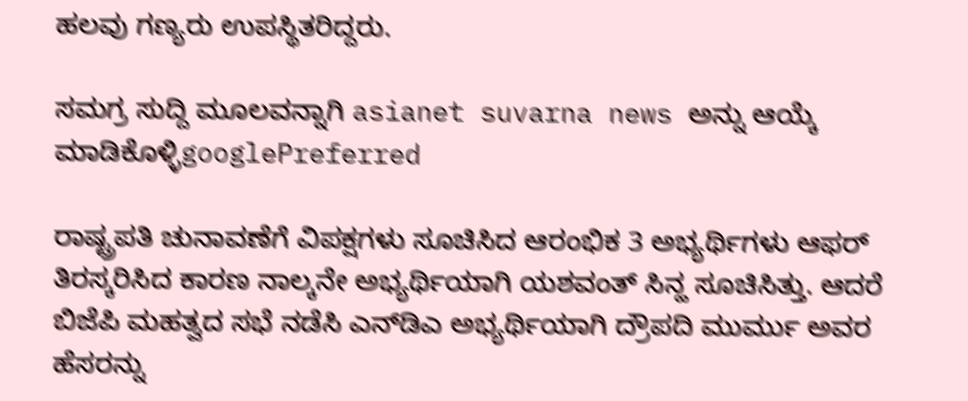ಹಲವು ಗಣ್ಯರು ಉಪಸ್ಥಿತರಿದ್ದರು.

ಸಮಗ್ರ ಸುದ್ದಿ ಮೂಲವನ್ನಾಗಿ asianet suvarna news ಅನ್ನು ಆಯ್ಕೆ ಮಾಡಿಕೊಳ್ಳಿgooglePreferred

ರಾಷ್ಟ್ರಪತಿ ಚುನಾವಣೆಗೆ ವಿಪಕ್ಷಗಳು ಸೂಚಿಸಿದ ಆರಂಭಿಕ 3 ಅಭ್ಯರ್ಥಿಗಳು ಆಫರ್ ತಿರಸ್ಕರಿಸಿದ ಕಾರಣ ನಾಲ್ಕನೇ ಅಭ್ಯರ್ಥಿಯಾಗಿ ಯಶವಂತ್ ಸಿನ್ಹ ಸೂಚಿಸಿತ್ತು. ಆದರೆ ಬಿಜೆಪಿ ಮಹತ್ವದ ಸಭೆ ನಡೆಸಿ ಎನ್‌ಡಿಎ ಅಭ್ಯರ್ಥಿಯಾಗಿ ದ್ರೌಪದಿ ಮುರ್ಮು ಅವರ ಹೆಸರನ್ನು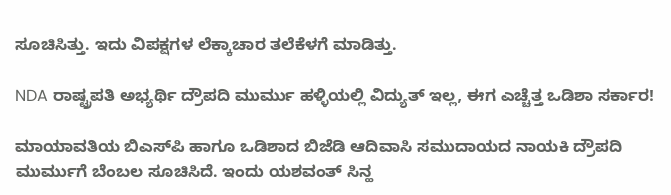ಸೂಚಿಸಿತ್ತು. ಇದು ವಿಪಕ್ಷಗಳ ಲೆಕ್ಕಾಚಾರ ತಲೆಕೆಳಗೆ ಮಾಡಿತ್ತು.

NDA ರಾಷ್ಟ್ರಪತಿ ಅಭ್ಯರ್ಥಿ ದ್ರೌಪದಿ ಮುರ್ಮು ಹಳ್ಳಿಯಲ್ಲಿ ವಿದ್ಯುತ್ ಇಲ್ಲ, ಈಗ ಎಚ್ಚೆತ್ತ ಒಡಿಶಾ ಸರ್ಕಾರ!

ಮಾಯಾವತಿಯ ಬಿಎಸ್‌ಪಿ ಹಾಗೂ ಒಡಿಶಾದ ಬಿಜೆಡಿ ಆದಿವಾಸಿ ಸಮುದಾಯದ ನಾಯಕಿ ದ್ರೌಪದಿ ಮುರ್ಮುಗೆ ಬೆಂಬಲ ಸೂಚಿಸಿದೆ. ಇಂದು ಯಶವಂತ್ ಸಿನ್ಹ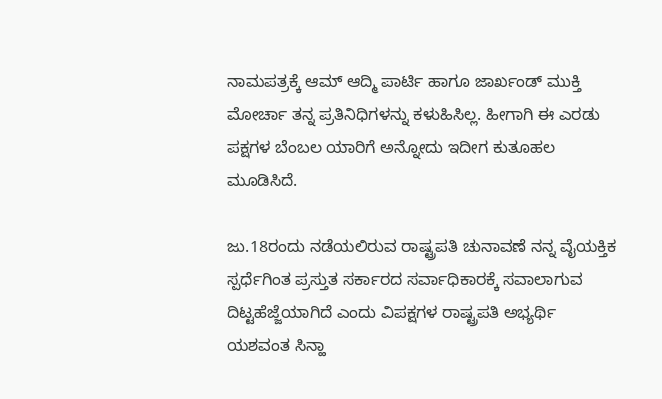ನಾಮಪತ್ರಕ್ಕೆ ಆಮ್ ಆದ್ಮಿ ಪಾರ್ಟಿ ಹಾಗೂ ಜಾರ್ಖಂಡ್ ಮುಕ್ತಿ ಮೋರ್ಚಾ ತನ್ನ ಪ್ರತಿನಿಧಿಗಳನ್ನು ಕಳುಹಿಸಿಲ್ಲ. ಹೀಗಾಗಿ ಈ ಎರಡು ಪಕ್ಷಗಳ ಬೆಂಬಲ ಯಾರಿಗೆ ಅನ್ನೋದು ಇದೀಗ ಕುತೂಹಲ ಮೂಡಿಸಿದೆ.

ಜು.18ರಂದು ನಡೆಯಲಿರುವ ರಾಷ್ಟ್ರಪತಿ ಚುನಾವಣೆ ನನ್ನ ವೈಯಕ್ತಿಕ ಸ್ಪರ್ಧೆಗಿಂತ ಪ್ರಸ್ತುತ ಸರ್ಕಾರದ ಸರ್ವಾಧಿಕಾರಕ್ಕೆ ಸವಾಲಾಗುವ ದಿಟ್ಟಹೆಜ್ಜೆಯಾಗಿದೆ ಎಂದು ವಿಪಕ್ಷಗಳ ರಾಷ್ಟ್ರಪತಿ ಅಭ್ಯರ್ಥಿ ಯಶವಂತ ಸಿನ್ಹಾ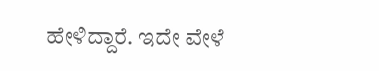ಹೇಳಿದ್ದಾರೆ. ಇದೇ ವೇಳೆ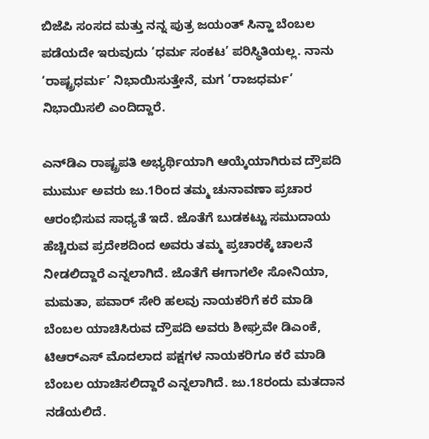ಬಿಜೆಪಿ ಸಂಸದ ಮತ್ತು ನನ್ನ ಪುತ್ರ ಜಯಂತ್‌ ಸಿನ್ಹಾ ಬೆಂಬಲ ಪಡೆಯದೇ ಇರುವುದು ‘ಧರ್ಮ ಸಂಕಟ’ ಪರಿಸ್ಥಿತಿಯಲ್ಲ. ನಾನು ‘ರಾಷ್ಟ್ರಧರ್ಮ’ ನಿಭಾಯಿಸುತ್ತೇನೆ, ಮಗ ‘ರಾಜಧರ್ಮ’ ನಿಭಾಯಿಸಲಿ ಎಂದಿದ್ದಾರೆ.

ಎನ್‌ಡಿಎ ರಾಷ್ಟ್ರಪತಿ ಅಭ್ಯರ್ಥಿಯಾಗಿ ಆಯ್ಕೆಯಾಗಿರುವ ದ್ರೌಪದಿ ಮುರ್ಮು ಅವರು ಜು.1ರಿಂದ ತಮ್ಮ ಚುನಾವಣಾ ಪ್ರಚಾರ ಆರಂಭಿಸುವ ಸಾಧ್ಯತೆ ಇದೆ. ಜೊತೆಗೆ ಬುಡಕಟ್ಟು ಸಮುದಾಯ ಹೆಚ್ಚಿರುವ ಪ್ರದೇಶದಿಂದ ಅವರು ತಮ್ಮ ಪ್ರಚಾರಕ್ಕೆ ಚಾಲನೆ ನೀಡಲಿದ್ದಾರೆ ಎನ್ನಲಾಗಿದೆ. ಜೊತೆಗೆ ಈಗಾಗಲೇ ಸೋನಿಯಾ, ಮಮತಾ, ಪವಾರ್‌ ಸೇರಿ ಹಲವು ನಾಯಕರಿಗೆ ಕರೆ ಮಾಡಿ ಬೆಂಬಲ ಯಾಚಿಸಿರುವ ದ್ರೌಪದಿ ಅವರು ಶೀಘ್ರವೇ ಡಿಎಂಕೆ, ಟಿಆರ್‌ಎಸ್‌ ಮೊದಲಾದ ಪಕ್ಷಗಳ ನಾಯಕರಿಗೂ ಕರೆ ಮಾಡಿ ಬೆಂಬಲ ಯಾಚಿಸಲಿದ್ದಾರೆ ಎನ್ನಲಾಗಿದೆ. ಜು.18ರಂದು ಮತದಾನ ನಡೆಯಲಿದೆ.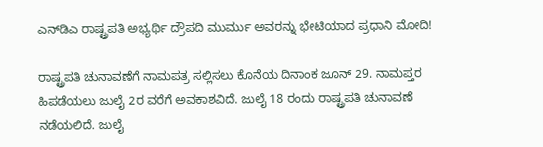ಎನ್‌ಡಿಎ ರಾಷ್ಟ್ರಪತಿ ಅಭ್ಯರ್ಥಿ ದ್ರೌಪದಿ ಮುರ್ಮು ಅವರನ್ನು ಭೇಟಿಯಾದ ಪ್ರಧಾನಿ ಮೋದಿ!

ರಾಷ್ಟ್ರಪತಿ ಚುನಾವಣೆಗೆ ನಾಮಪತ್ರ ಸಲ್ಲಿಸಲು ಕೊನೆಯ ದಿನಾಂಕ ಜೂನ್ 29. ನಾಮಪ್ತರ ಹಿಪಡೆಯಲು ಜುಲೈ 2ರ ವರೆಗೆ ಅವಕಾಶವಿದೆ. ಜುಲೈ 18 ರಂದು ರಾಷ್ಟ್ರಪತಿ ಚುನಾವಣೆ ನಡೆಯಲಿದೆ. ಜುಲೈ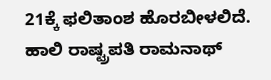21ಕ್ಕೆ ಫಲಿತಾಂಶ ಹೊರಬೀಳಲಿದೆ. ಹಾಲಿ ರಾಷ್ಟ್ರಪತಿ ರಾಮನಾಥ್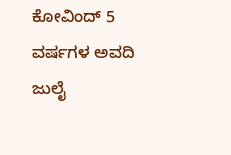ಕೋವಿಂದ್ 5 ವರ್ಷಗಳ ಅವದಿ ಜುಲೈ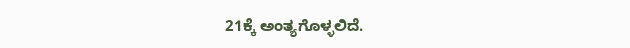21ಕ್ಕೆ ಅಂತ್ಯಗೊಳ್ಳಲಿದೆ.